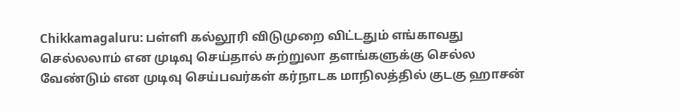Chikkamagaluru: பள்ளி கல்லூரி விடுமுறை விட்டதும் எங்காவது செல்லலாம் என முடிவு செய்தால் சுற்றுலா தளங்களுக்கு செல்ல வேண்டும் என முடிவு செய்பவர்கள் கர்நாடக மாநிலத்தில் குடகு ஹாசன்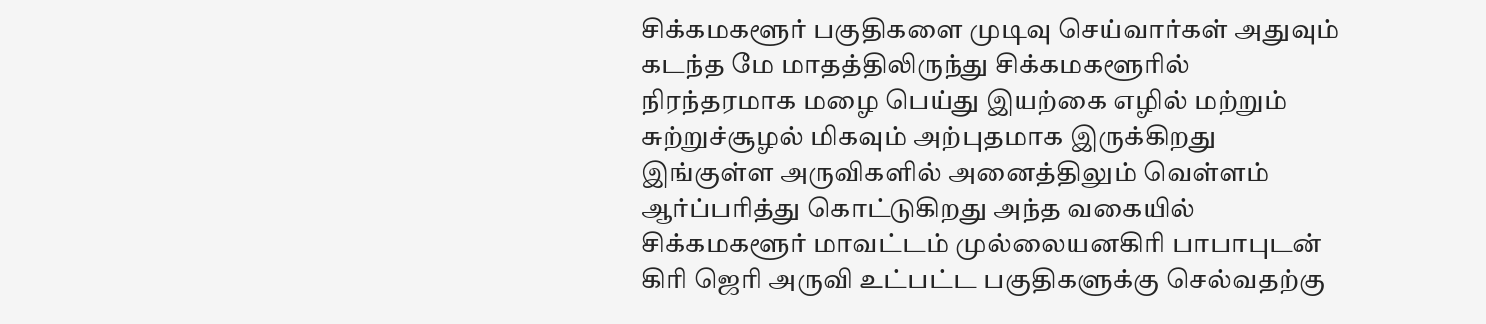சிக்கமகளூர் பகுதிகளை முடிவு செய்வார்கள் அதுவும் கடந்த மே மாதத்திலிருந்து சிக்கமகளூரில் நிரந்தரமாக மழை பெய்து இயற்கை எழில் மற்றும் சுற்றுச்சூழல் மிகவும் அற்புதமாக இருக்கிறது
இங்குள்ள அருவிகளில் அனைத்திலும் வெள்ளம் ஆர்ப்பரித்து கொட்டுகிறது அந்த வகையில் சிக்கமகளூர் மாவட்டம் முல்லையனகிரி பாபாபுடன் கிரி ஜெரி அருவி உட்பட்ட பகுதிகளுக்கு செல்வதற்கு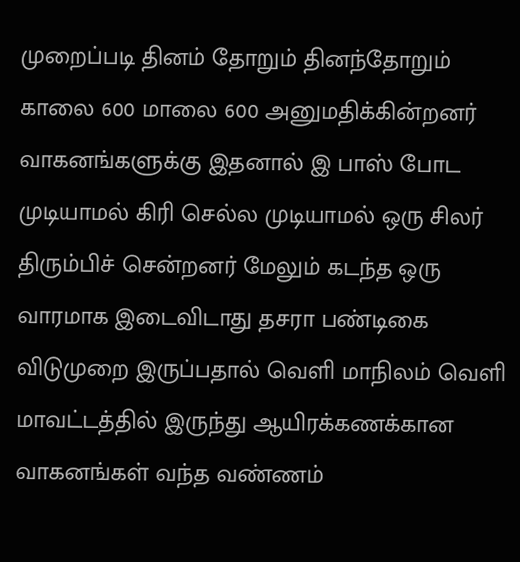முறைப்படி தினம் தோறும் தினந்தோறும் காலை 600 மாலை 600 அனுமதிக்கின்றனர் வாகனங்களுக்கு இதனால் இ பாஸ் போட முடியாமல் கிரி செல்ல முடியாமல் ஒரு சிலர் திரும்பிச் சென்றனர் மேலும் கடந்த ஒரு வாரமாக இடைவிடாது தசரா பண்டிகை விடுமுறை இருப்பதால் வெளி மாநிலம் வெளி மாவட்டத்தில் இருந்து ஆயிரக்கணக்கான வாகனங்கள் வந்த வண்ணம்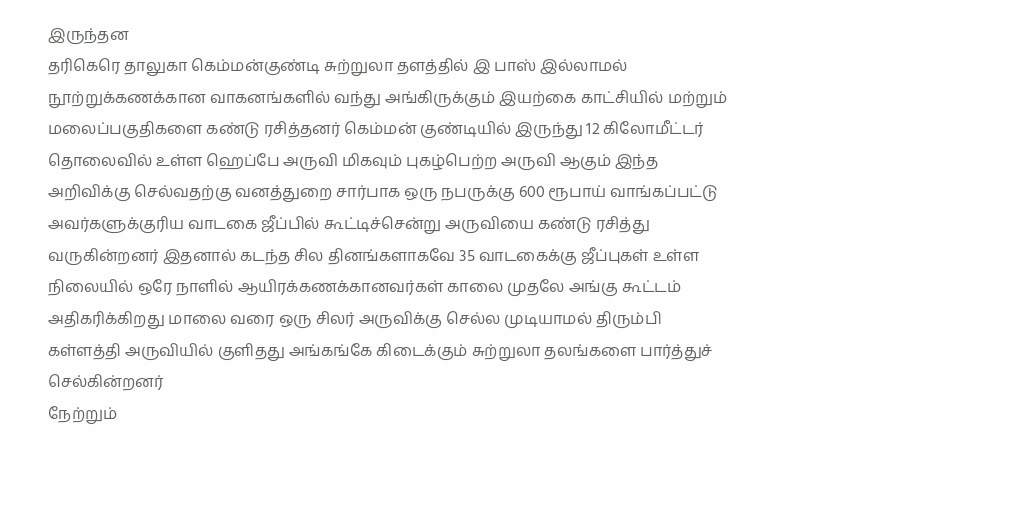இருந்தன
தரிகெரெ தாலுகா கெம்மன்குண்டி சுற்றுலா தளத்தில் இ பாஸ் இல்லாமல் நூற்றுக்கணக்கான வாகனங்களில் வந்து அங்கிருக்கும் இயற்கை காட்சியில் மற்றும் மலைப்பகுதிகளை கண்டு ரசித்தனர் கெம்மன் குண்டியில் இருந்து 12 கிலோமீட்டர் தொலைவில் உள்ள ஹெப்பே அருவி மிகவும் புகழ்பெற்ற அருவி ஆகும் இந்த அறிவிக்கு செல்வதற்கு வனத்துறை சார்பாக ஒரு நபருக்கு 600 ரூபாய் வாங்கப்பட்டு அவர்களுக்குரிய வாடகை ஜீப்பில் கூட்டிச்சென்று அருவியை கண்டு ரசித்து வருகின்றனர் இதனால் கடந்த சில தினங்களாகவே 35 வாடகைக்கு ஜீப்புகள் உள்ள நிலையில் ஒரே நாளில் ஆயிரக்கணக்கானவர்கள் காலை முதலே அங்கு கூட்டம் அதிகரிக்கிறது மாலை வரை ஒரு சிலர் அருவிக்கு செல்ல முடியாமல் திரும்பி கள்ளத்தி அருவியில் குளிதது அங்கங்கே கிடைக்கும் சுற்றுலா தலங்களை பார்த்துச் செல்கின்றனர்
நேற்றும்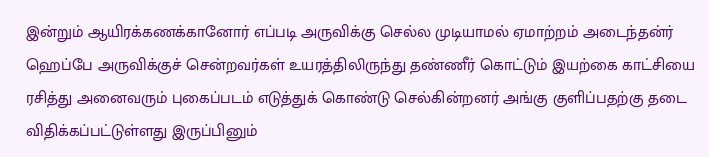இன்றும் ஆயிரக்கணக்கானோர் எப்படி அருவிக்கு செல்ல முடியாமல் ஏமாற்றம் அடைந்தன்ர் ஹெப்பே அருவிக்குச் சென்றவர்கள் உயரத்திலிருந்து தண்ணீர் கொட்டும் இயற்கை காட்சியை ரசித்து அனைவரும் புகைப்படம் எடுத்துக் கொண்டு செல்கின்றனர் அங்கு குளிப்பதற்கு தடை விதிக்கப்பட்டுள்ளது இருப்பினும்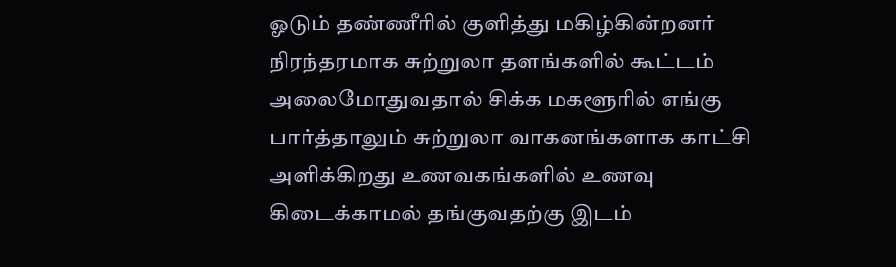ஓடும் தண்ணீரில் குளித்து மகிழ்கின்றனர் நிரந்தரமாக சுற்றுலா தளங்களில் கூட்டம் அலைமோதுவதால் சிக்க மகளூரில் எங்கு பார்த்தாலும் சுற்றுலா வாகனங்களாக காட்சி அளிக்கிறது உணவகங்களில் உணவு கிடைக்காமல் தங்குவதற்கு இடம்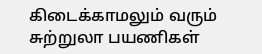கிடைக்காமலும் வரும் சுற்றுலா பயணிகள்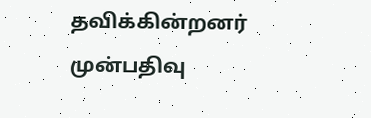தவிக்கின்றனர் முன்பதிவு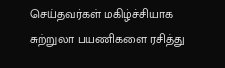செய்தவர்கள் மகிழ்ச்சியாக சுற்றுலா பயணிகளை ரசித்து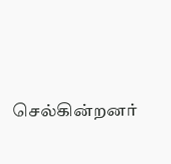செல்கின்றனர்